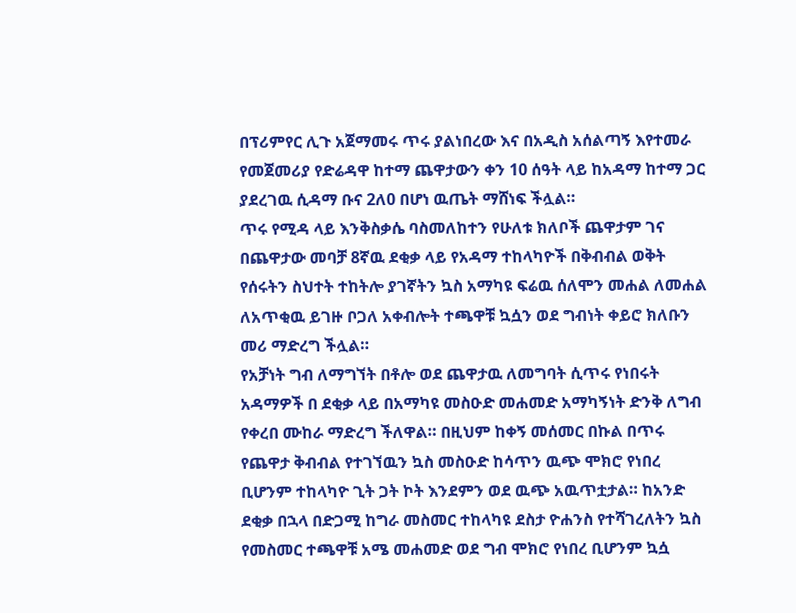በፕሪምየር ሊጉ አጀማመሩ ጥሩ ያልነበረው እና በአዲስ አሰልጣኝ እየተመራ የመጀመሪያ የድሬዳዋ ከተማ ጨዋታውን ቀን 10 ሰዓት ላይ ከአዳማ ከተማ ጋር ያደረገዉ ሲዳማ ቡና 2ለ0 በሆነ ዉጤት ማሸነፍ ችሏል።
ጥሩ የሚዳ ላይ እንቅስቃሴ ባስመለከተን የሁለቱ ክለቦች ጨዋታም ገና በጨዋታው መባቻ 8ኛዉ ደቂቃ ላይ የአዳማ ተከላካዮች በቅብብል ወቅት የሰሩትን ስህተት ተከትሎ ያገኛትን ኳስ አማካዩ ፍሬዉ ሰለሞን መሐል ለመሐል ለአጥቂዉ ይገዙ ቦጋለ አቀብሎት ተጫዋቹ ኳሷን ወደ ግብነት ቀይሮ ክለቡን መሪ ማድረግ ችሏል።
የአቻነት ግብ ለማግኘት በቶሎ ወደ ጨዋታዉ ለመግባት ሲጥሩ የነበሩት አዳማዎች በ ደቂቃ ላይ በአማካዩ መስዑድ መሐመድ አማካኝነት ድንቅ ለግብ የቀረበ ሙከራ ማድረግ ችለዋል። በዚህም ከቀኝ መሰመር በኩል በጥሩ የጨዋታ ቅብብል የተገኘዉን ኳስ መስዑድ ከሳጥን ዉጭ ሞክሮ የነበረ ቢሆንም ተከላካዮ ጊት ጋት ኮት እንደምን ወደ ዉጭ አዉጥቷታል። ከአንድ ደቂቃ በኋላ በድጋሚ ከግራ መስመር ተከላካዩ ደስታ ዮሐንስ የተሻገረለትን ኳስ የመስመር ተጫዋቹ አሜ መሐመድ ወደ ግብ ሞክሮ የነበረ ቢሆንም ኳሷ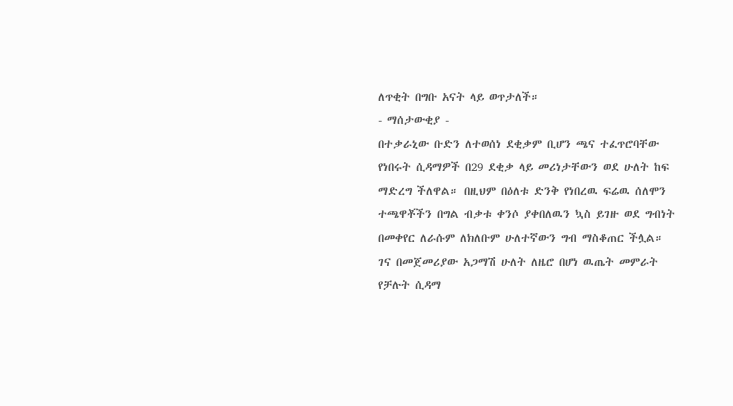ለጥቂት በግቡ አናት ላይ ወጥታለች።
- ማሰታውቂያ -
በተቃራኒው ቡድን ለተወሰነ ደቂቃም ቢሆን ጫና ተፈጥሮባቸው የነበሩት ሲዳማዎች በ29 ደቂቃ ላይ መሪነታቸውን ወደ ሁለት ከፍ ማድረግ ችለዋል። በዚህም በዕለቱ ድንቅ የነበረዉ ፍሬዉ ሰለሞን ተጫዋቾችን በግል ብቃቱ ቀንሶ ያቀበለዉን ኳስ ይገዙ ወደ ግብነት በመቀየር ለራሱም ለክለቡም ሁለተኛውን ግብ ማስቆጠር ችሏል።
ገና በመጀመሪያው አጋማሽ ሁለት ለዜሮ በሆነ ዉጤት መምራት የቻሉት ሲዳማ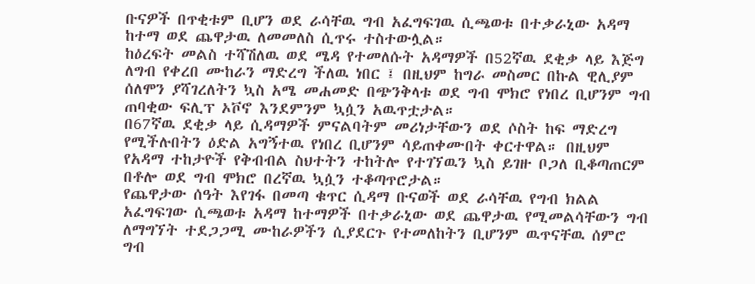ቡናዎች በጥቂቱም ቢሆን ወደ ራሳቸዉ ግብ አፈግፍገዉ ሲጫወቱ በተቃራኒው አዳማ ከተማ ወደ ጨዋታዉ ለመመለስ ሲጥሩ ተስተውሏል።
ከዕረፍት መልስ ተሻሽለዉ ወደ ሜዳ የተመለሱት አዳማዎች በ52ኛዉ ደቂቃ ላይ እጅግ ለግብ የቀረበ ሙከራን ማድረግ ችለዉ ነበር ፤ በዚህም ከግራ መስመር በኩል ዊሊያም ሰለሞን ያሻገረለትን ኳስ አሜ መሐመድ በጭንቅላቱ ወደ ግብ ሞክሮ የነበረ ቢሆንም ግብ ጠባቂው ፍሊፕ ኦቮኖ እንደምንም ኳሷን አዉጥቷታል።
በ67ኛዉ ደቂቃ ላይ ሲዳማዎች ምናልባትም መሪነታቸውን ወደ ሶስት ከፍ ማድረግ የሚችሉበትን ዕድል አግኝተዉ የነበረ ቢሆንም ሳይጠቀሙበት ቀርተዋል። በዚህም የአዳማ ተከታዮች የቅብብል ስህተትን ተከትሎ የተገኘዉን ኳስ ይገዙ ቦጋለ ቢቆጣጠርም በቶሎ ወደ ግብ ሞክሮ በረኛዉ ኳሷን ተቆጣጥሮታል።
የጨዋታው ሰዓት እየገፋ በመጣ ቁጥር ሲዳማ ቡናወች ወደ ራሳቸዉ የግብ ክልል አፈግፍገው ሲጫወቱ አዳማ ከተማዎች በተቃራኒው ወደ ጨዋታዉ የሚመልሳቸውን ግብ ለማግኘት ተደጋጋሚ ሙከራዎችን ሲያደርጉ የተመለከትን ቢሆንም ዉጥናቸዉ ሰምሮ ግብ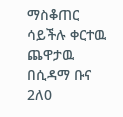ማስቆጠር ሳይችሉ ቀርተዉ ጨዋታዉ በሲዳማ ቡና 2ለ0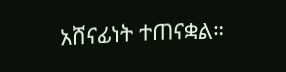አሸናፊነት ተጠናቋል።